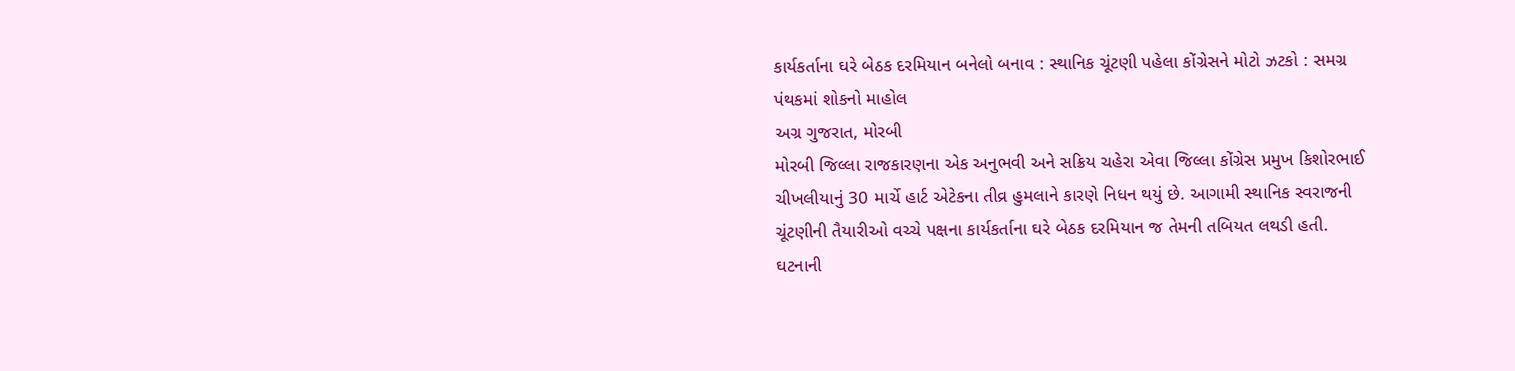કાર્યકર્તાના ઘરે બેઠક દરમિયાન બનેલો બનાવ : સ્થાનિક ચૂંટણી પહેલા કોંગ્રેસને મોટો ઝટકો : સમગ્ર પંથકમાં શોકનો માહોલ
અગ્ર ગુજરાત, મોરબી
મોરબી જિલ્લા રાજકારણના એક અનુભવી અને સક્રિય ચહેરા એવા જિલ્લા કોંગ્રેસ પ્રમુખ કિશોરભાઈ ચીખલીયાનું 30 માર્ચે હાર્ટ એટેકના તીવ્ર હુમલાને કારણે નિધન થયું છે. આગામી સ્થાનિક સ્વરાજની ચૂંટણીની તૈયારીઓ વચ્ચે પક્ષના કાર્યકર્તાના ઘરે બેઠક દરમિયાન જ તેમની તબિયત લથડી હતી.
ઘટનાની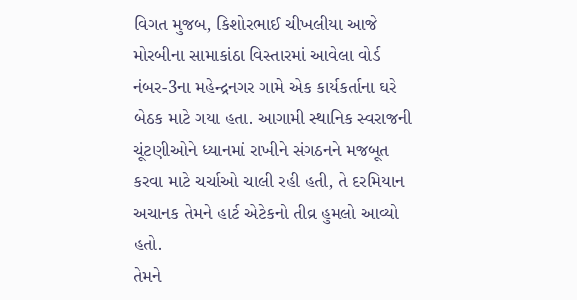વિગત મુજબ, કિશોરભાઈ ચીખલીયા આજે મોરબીના સામાકાંઠા વિસ્તારમાં આવેલા વોર્ડ નંબર-3ના મહેન્દ્રનગર ગામે એક કાર્યકર્તાના ઘરે બેઠક માટે ગયા હતા. આગામી સ્થાનિક સ્વરાજની ચૂંટણીઓને ધ્યાનમાં રાખીને સંગઠનને મજબૂત કરવા માટે ચર્ચાઓ ચાલી રહી હતી, તે દરમિયાન અચાનક તેમને હાર્ટ એટેકનો તીવ્ર હુમલો આવ્યો હતો.
તેમને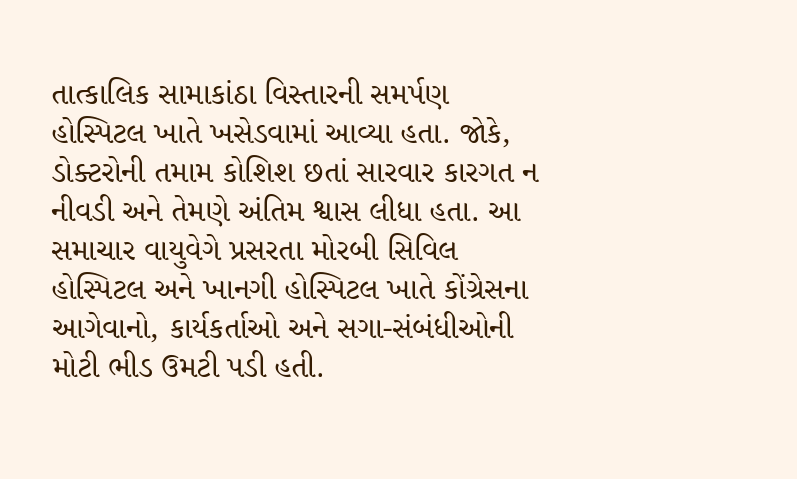તાત્કાલિક સામાકાંઠા વિસ્તારની સમર્પણ હોસ્પિટલ ખાતે ખસેડવામાં આવ્યા હતા. જોકે, ડોક્ટરોની તમામ કોશિશ છતાં સારવાર કારગત ન નીવડી અને તેમણે અંતિમ શ્વાસ લીધા હતા. આ સમાચાર વાયુવેગે પ્રસરતા મોરબી સિવિલ હોસ્પિટલ અને ખાનગી હોસ્પિટલ ખાતે કોંગ્રેસના આગેવાનો, કાર્યકર્તાઓ અને સગા-સંબંધીઓની મોટી ભીડ ઉમટી પડી હતી.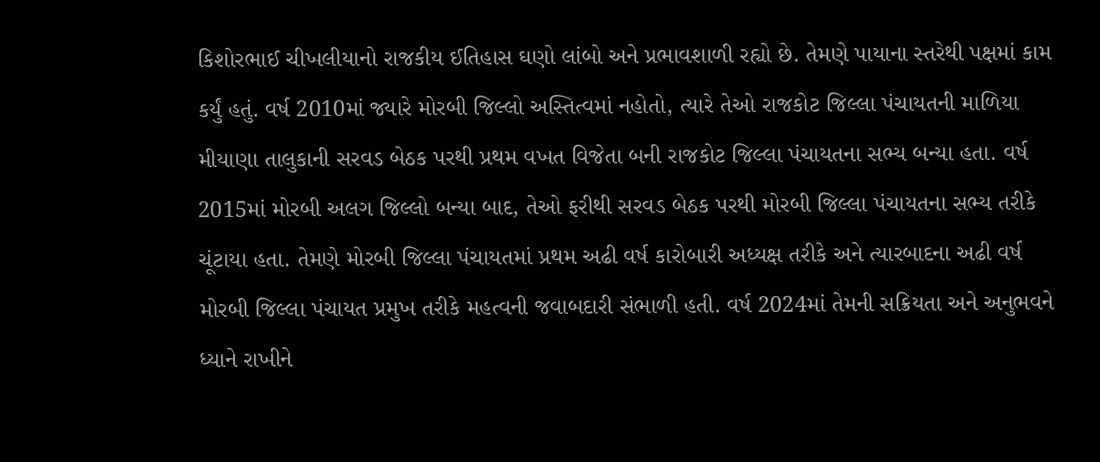કિશોરભાઈ ચીખલીયાનો રાજકીય ઈતિહાસ ઘણો લાંબો અને પ્રભાવશાળી રહ્યો છે. તેમણે પાયાના સ્તરેથી પક્ષમાં કામ કર્યું હતું. વર્ષ 2010માં જ્યારે મોરબી જિલ્લો અસ્તિત્વમાં નહોતો, ત્યારે તેઓ રાજકોટ જિલ્લા પંચાયતની માળિયા મીયાણા તાલુકાની સરવડ બેઠક પરથી પ્રથમ વખત વિજેતા બની રાજકોટ જિલ્લા પંચાયતના સભ્ય બન્યા હતા. વર્ષ 2015માં મોરબી અલગ જિલ્લો બન્યા બાદ, તેઓ ફરીથી સરવડ બેઠક પરથી મોરબી જિલ્લા પંચાયતના સભ્ય તરીકે ચૂંટાયા હતા. તેમણે મોરબી જિલ્લા પંચાયતમાં પ્રથમ અઢી વર્ષ કારોબારી અધ્યક્ષ તરીકે અને ત્યારબાદના અઢી વર્ષ મોરબી જિલ્લા પંચાયત પ્રમુખ તરીકે મહત્વની જવાબદારી સંભાળી હતી. વર્ષ 2024માં તેમની સક્રિયતા અને અનુભવને ધ્યાને રાખીને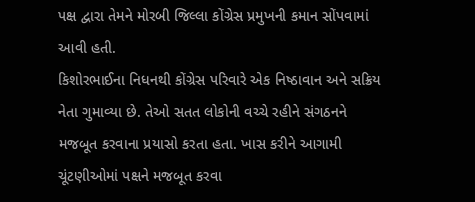પક્ષ દ્વારા તેમને મોરબી જિલ્લા કોંગ્રેસ પ્રમુખની કમાન સોંપવામાં આવી હતી.
કિશોરભાઈના નિધનથી કોંગ્રેસ પરિવારે એક નિષ્ઠાવાન અને સક્રિય નેતા ગુમાવ્યા છે. તેઓ સતત લોકોની વચ્ચે રહીને સંગઠનને મજબૂત કરવાના પ્રયાસો કરતા હતા. ખાસ કરીને આગામી ચૂંટણીઓમાં પક્ષને મજબૂત કરવા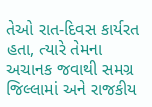તેઓ રાત-દિવસ કાર્યરત હતા, ત્યારે તેમના અચાનક જવાથી સમગ્ર જિલ્લામાં અને રાજકીય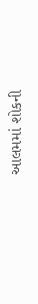આલમમાં શોકની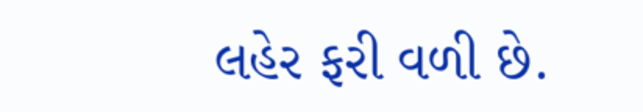લહેર ફરી વળી છે.